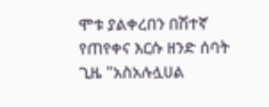ሞቱ ያልቀረበን በሽተኛ የጠየቀና እርሱ ዘንድ ሰባት ጊዜ "አስአሉሏሀል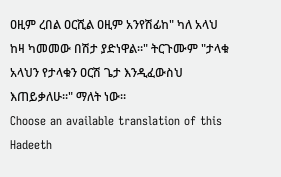ዐዚም ረበል ዐርሺል ዐዚም አንየሽፊከ" ካለ አላህ ከዛ ካመመው በሽታ ያድነዋል።" ትርጉሙም "ታላቁ አላህን የታላቁን ዐርሽ ጌታ እንዲፈውስህ እጠይቃለሁ።" ማለት ነው።
Choose an available translation of this Hadeeth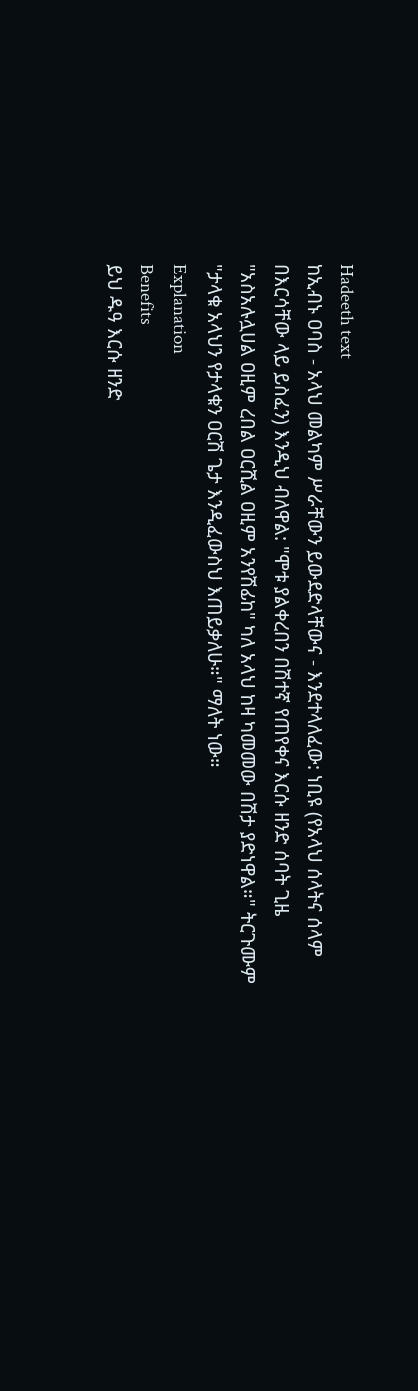Hadeeth text
ከኢብኑ ዐባስ - አላህ መልካም ሥራቸውን ይውደድላቸውና - እንደተላለፈው: ነቢዩ (የአላህ ሰላትና ሰላም በእርሳቸው ላይ ይስፈን) እንዲህ ብለዋል: "ሞቱ ያልቀረበን በሽተኛ የጠየቀና እርሱ ዘንድ ሰባት ጊዜ "አስአሉሏሀል ዐዚም ረበል ዐርሺል ዐዚም አንየሽፊከ" ካለ አላህ ከዛ ካመመው በሽታ ያድነዋል።" ትርጉሙም "ታላቁ አላህን የታላቁን ዐርሽ ጌታ እንዲፈውስህ እጠይቃለሁ።" ማለት ነው።
Explanation
Benefits
ይህ ዱዓ እርሱ ዘንድ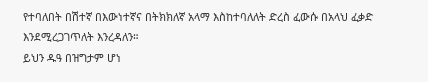የተባለበት በሽተኛ በእውነተኛና በትክክለኛ አላማ እስከተባለለት ድረስ ፈውሱ በአላህ ፈቃድ እንደሚረጋገጥለት እንረዳለን።
ይህን ዱዓ በዝግታም ሆነ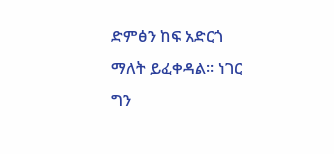ድምፅን ከፍ አድርጎ ማለት ይፈቀዳል። ነገር ግን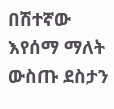በሽተኛው እየሰማ ማለት ውስጡ ደስታን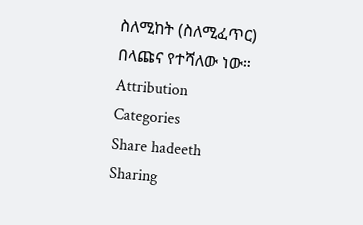ስለሚከት (ስለሚፈጥር) በላጩና የተሻለው ነው።
Attribution
Categories
Share hadeeth
Sharing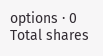options · 0 Total shares